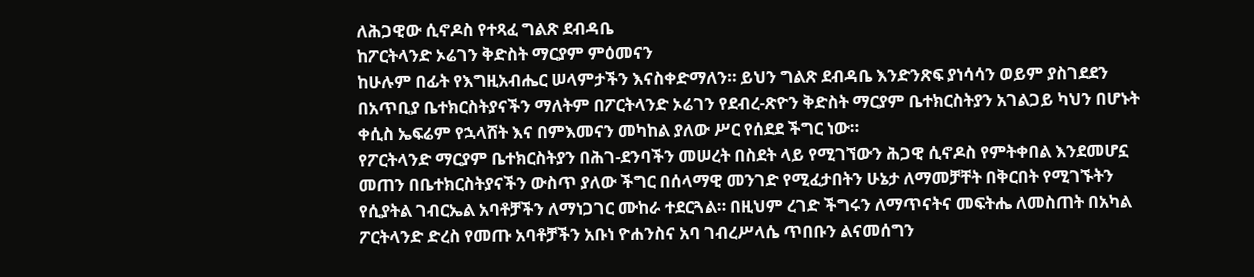ለሕጋዊው ሲኖዶስ የተጻፈ ግልጽ ደብዳቤ
ከፖርትላንድ ኦሬገን ቅድስት ማርያም ምዕመናን
ከሁሉም በፊት የእግዚአብሔር ሠላምታችን እናስቀድማለን። ይህን ግልጽ ደብዳቤ እንድንጽፍ ያነሳሳን ወይም ያስገደደን በአጥቢያ ቤተክርስትያናችን ማለትም በፖርትላንድ ኦሬገን የደብረ-ጽዮን ቅድስት ማርያም ቤተክርስትያን አገልጋይ ካህን በሆኑት ቀሲስ ኤፍሬም የኋላሸት እና በምእመናን መካከል ያለው ሥር የሰደደ ችግር ነው።
የፖርትላንድ ማርያም ቤተክርስትያን በሕገ-ደንባችን መሠረት በስደት ላይ የሚገኘውን ሕጋዊ ሲኖዶስ የምትቀበል እንደመሆኗ መጠን በቤተክርስትያናችን ውስጥ ያለው ችግር በሰላማዊ መንገድ የሚፈታበትን ሁኔታ ለማመቻቸት በቅርበት የሚገኙትን የሲያትል ገብርኤል አባቶቻችን ለማነጋገር ሙከራ ተደርጓል። በዚህም ረገድ ችግሩን ለማጥናትና መፍትሔ ለመስጠት በአካል ፖርትላንድ ድረስ የመጡ አባቶቻችን አቡነ ዮሐንስና አባ ገብረሥላሴ ጥበቡን ልናመሰግን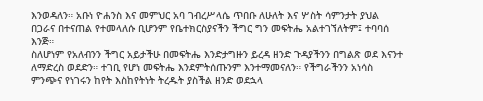እንወዳለን። አቡነ ዮሐንስ እና መምህር አባ ገብረሥላሴ ጥበቡ ለሁለት እና ሦስት ሳምንታት ያህል በጋራና በተናጠል የተመላለሱ ቢሆንም የቤተክርስያናችን ችግር ግን መፍትሔ አልተገኘለትም፤ ተባባሰ እንጅ።
ስለሆነም የአለብንን ችግር አይታችሁ በመፍትሔ እንድታግዙን ይረዳ ዘንድ ጉዳያችንን በግልጽ ወደ እናንተ ለማድረስ ወደድን። ተገቢ የሆነ መፍትሔ እንደምትሰጡንም እንተማመናለን። የችግራችንን አነሳስ ምንጭና የነገሩን ከየት እስከየትነት ትረዱት ያስችል ዘንድ ወደኋላ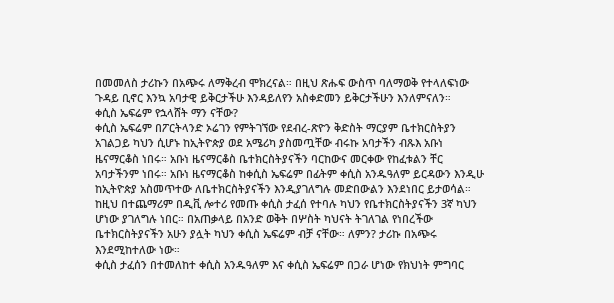በመመለስ ታሪኩን በአጭሩ ለማቅረብ ሞክረናል። በዚህ ጽሑፍ ውስጥ ባለማወቅ የተላለፍነው ጉዳይ ቢኖር እንኳ አባታዊ ይቅርታችሁ እንዳይለየን አስቀድመን ይቅርታችሁን እንለምናለን።
ቀሲስ ኤፍሬም የኋላሸት ማን ናቸው?
ቀሲስ ኤፍሬም በፖርትላንድ ኦሬገን የምትገኘው የደብረ-ጽዮን ቅድስት ማርያም ቤተክርስትያን አገልጋይ ካህን ሲሆኑ ከኢትዮጵያ ወደ አሜሪካ ያስመጧቸው ብሩኩ አባታችን ብጹእ አቡነ ዜናማርቆስ ነበሩ። አቡነ ዜናማርቆስ ቤተክርስትያናችን ባርከውና መርቀው የከፈቱልን ቸር አባታችንም ነበሩ። አቡነ ዜናማርቆስ ከቀሲስ ኤፍሬም በፊትም ቀሲስ አንዱዓለም ይርዳውን እንዲሁ ከኢትዮጵያ አስመጥተው ለቤተክርስትያናችን እንዲያገለግሉ መድበውልን እንደነበር ይታወሳል። ከዚህ በተጨማሪም በዲቪ ሎተሪ የመጡ ቀሲስ ታፈሰ የተባሉ ካህን የቤተክርስትያናችን 3ኛ ካህን ሆነው ያገለግሉ ነበር። በአጠቃላይ በአንድ ወቅት በሦስት ካህናት ትገለገል የነበረችው ቤተክርስትያናችን አሁን ያሏት ካህን ቀሲስ ኤፍሬም ብቻ ናቸው። ለምን? ታሪኩ በአጭሩ እንደሚከተለው ነው።
ቀሲስ ታፈሰን በተመለከተ ቀሲስ አንዱዓለም እና ቀሲስ ኤፍሬም በጋራ ሆነው የክህነት ምግባር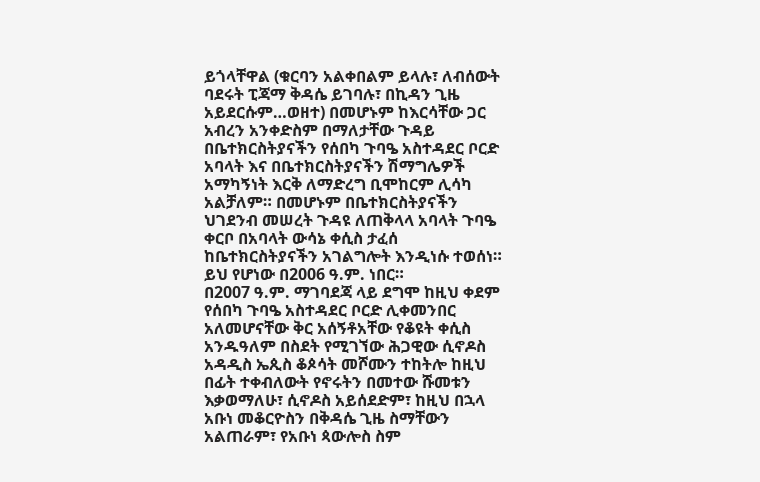ይጎላቸዋል (ቁርባን አልቀበልም ይላሉ፣ ለብሰውት ባደሩት ፒጃማ ቅዳሴ ይገባሉ፣ በኪዳን ጊዜ አይደርሱም…ወዘተ) በመሆኑም ከእርሳቸው ጋር አብረን አንቀድስም በማለታቸው ጉዳይ በቤተክርስትያናችን የሰበካ ጉባዔ አስተዳደር ቦርድ አባላት እና በቤተክርስትያናችን ሽማግሌዎች አማካኝነት እርቅ ለማድረግ ቢሞከርም ሊሳካ አልቻለም። በመሆኑም በቤተክርስትያናችን ህገደንብ መሠረት ጉዳዩ ለጠቅላላ አባላት ጉባዔ ቀርቦ በአባላት ውሳኔ ቀሲስ ታፈሰ ከቤተክርስትያናችን አገልግሎት እንዲነሱ ተወሰነ። ይህ የሆነው በ2006 ዓ.ም. ነበር።
በ2007 ዓ.ም. ማገባደጃ ላይ ደግሞ ከዚህ ቀደም የሰበካ ጉባዔ አስተዳደር ቦርድ ሊቀመንበር አለመሆናቸው ቅር አሰኝቶአቸው የቆዩት ቀሲስ አንዱዓለም በስደት የሚገኘው ሕጋዊው ሲኖዶስ አዳዲስ ኤጲስ ቆጶሳት መሾሙን ተከትሎ ከዚህ በፊት ተቀብለውት የኖሩትን በመተው ሹመቱን እቃወማለሁ፣ ሲኖዶስ አይሰደድም፣ ከዚህ በኋላ አቡነ መቆርዮስን በቅዳሴ ጊዜ ስማቸውን አልጠራም፣ የአቡነ ጳውሎስ ስም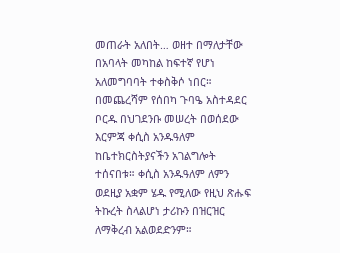መጠራት አለበት… ወዘተ በማለታቸው በአባላት መካከል ከፍተኛ የሆነ አለመግባባት ተቀስቅሶ ነበር። በመጨረሻም የሰበካ ጉባዔ አስተዳደር ቦርዱ በህገደንቡ መሠረት በወሰደው እርምጃ ቀሲስ አንዱዓለም ከቤተክርስትያናችን አገልግሎት ተሰናበቱ። ቀሲስ አንዱዓለም ለምን ወደዚያ አቋም ሄዱ የሚለው የዚህ ጽሑፍ ትኩረት ስላልሆነ ታሪኩን በዝርዝር ለማቅረብ አልወደድንም።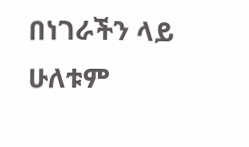በነገራችን ላይ ሁለቱም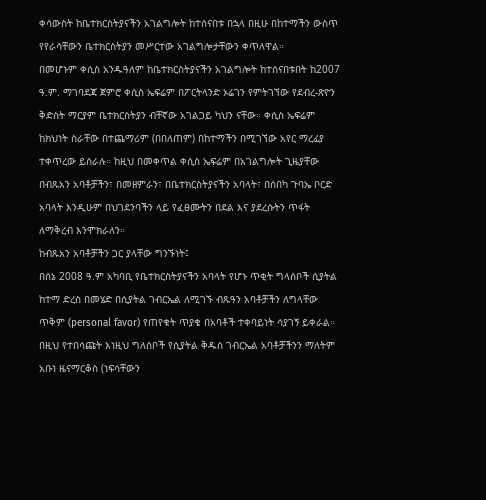ቀሳውስት ከቤተክርስትያናችን አገልግሎት ከተሰናበቱ በኋላ በዚሁ በከተማችን ውስጥ የየራሳቸውን ቤተክርስትያን መሥርተው አገልግሎታቸውን ቀጥለዋል።
በመሆኑም ቀሲስ አንዱዓለም ከቤተክርስትያናችን አገልግሎት ከተሰናበቱበት ከ2007 ዓ.ም. ማገባደጃ ጀምሮ ቀሲስ ኤፍሬም በፖርትላንድ ኦሬገን የምትገኘው የደብረ-ጽዮን ቅድስት ማርያም ቤተክርስትያን ብቸኛው አገልጋይ ካህን ናቸው። ቀሲስ ኤፍሬም ከክህነት ስራቸው በተጨማሪም (በበለጠም) በከተማችን በሚገኘው አየር ማረፊያ ተቀጥረው ይሰራሉ። ከዚህ በመቀጥል ቀሲስ ኤፍሬም በአገልግሎት ጊዜያቸው በብጹአን አባቶቻችን፣ በመዘምራን፣ በቤተክርስትያናችን አባላት፣ በሰበካ ጉባኤ ቦርድ አባላት እንዲሁም በህገደንባችን ላይ የፈፀሙትን በደል እና ያደረሱትን ጥፋት ለማቅረብ እንሞክራለን።
ከብጹአን አባቶቻችን ጋር ያላቸው ግንኙነት፤
በሰኔ 2008 ዓ.ም አካባቢ የቤተክርስትያናችን አባላት የሆኑ ጥቂት ግላሰቦች ሲያትል ከተማ ድረስ በመሄድ በሲያትል ገብርኤል ለሚገኙ ብጹዓን አባቶቻችን ለግላቸው ጥቅም (personal favor) የጠየቁት ጥያቄ በአባቶች ተቀባይነት ሳያገኝ ይቀራል። በዚህ የተበሳጩት እነዚህ ግለሰቦች የሲያትል ቅዱስ ገብርኤል አባቶቻችንን ማለትም አቡነ ዜናማርቆስ (ነፍሳቸውን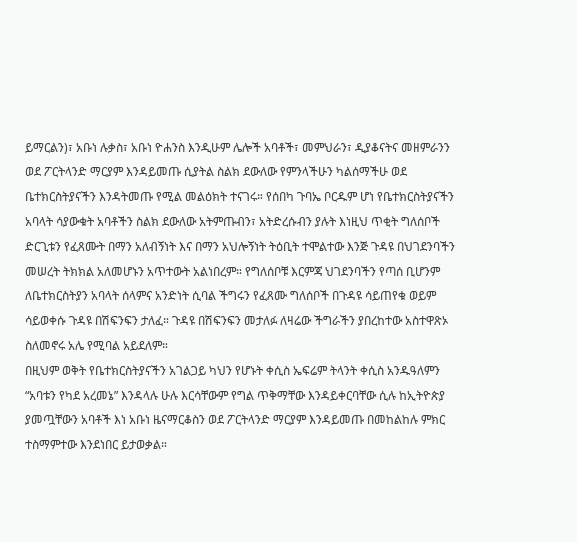ይማርልን)፣ አቡነ ሉቃስ፣ አቡነ ዮሐንስ እንዲሁም ሌሎች አባቶች፣ መምህራን፣ ዲያቆናትና መዘምራንን ወደ ፖርትላንድ ማርያም እንዳይመጡ ሲያትል ስልክ ደውለው የምንላችሁን ካልሰማችሁ ወደ ቤተክርስትያናችን እንዳትመጡ የሚል መልዕክት ተናገሩ። የሰበካ ጉባኤ ቦርዱም ሆነ የቤተክርስትያናችን አባላት ሳያውቁት አባቶችን ስልክ ደውለው አትምጡብን፣ አትድረሱብን ያሉት እነዚህ ጥቂት ግለሰቦች ድርጊቱን የፈጸሙት በማን አለብኝነት እና በማን አህሎኝነት ትዕቢት ተሞልተው እንጅ ጉዳዩ በህገደንባችን መሠረት ትክክል አለመሆኑን አጥተውት አልነበረም። የግለሰቦቹ እርምጃ ህገደንባችን የጣሰ ቢሆንም ለቤተክርስትያን አባላት ሰላምና አንድነት ሲባል ችግሩን የፈጸሙ ግለሰቦች በጉዳዩ ሳይጠየቁ ወይም ሳይወቀሱ ጉዳዩ በሽፍንፍን ታለፈ። ጉዳዩ በሽፍንፍን መታለፉ ለዛሬው ችግራችን ያበረከተው አስተዋጽኦ ስለመኖሩ አሌ የሚባል አይደለም።
በዚህም ወቅት የቤተክርስትያናችን አገልጋይ ካህን የሆኑት ቀሲስ ኤፍሬም ትላንት ቀሲስ አንዱዓለምን “አባቱን የካደ አረመኔ” እንዳላሉ ሁሉ እርሳቸውም የግል ጥቅማቸው እንዳይቀርባቸው ሲሉ ከኢትዮጵያ ያመጧቸውን አባቶች እነ አቡነ ዜናማርቆስን ወደ ፖርትላንድ ማርያም እንዳይመጡ በመከልከሉ ምክር ተስማምተው እንደነበር ይታወቃል።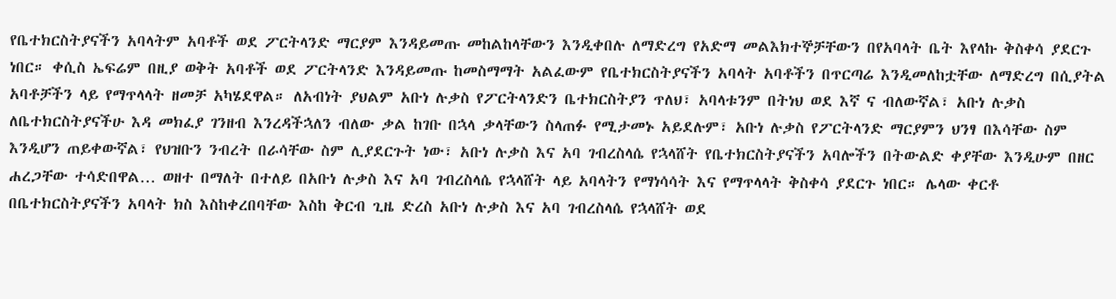የቤተክርስትያናችን አባላትም አባቶች ወደ ፖርትላንድ ማርያም እንዳይመጡ መከልከላቸውን እንዲቀበሉ ለማድረግ የአድማ መልእክተኞቻቸውን በየአባላት ቤት እየላኩ ቅስቀሳ ያደርጉ ነበር። ቀሲስ ኤፍሬም በዚያ ወቅት አባቶች ወደ ፖርትላንድ እንዳይመጡ ከመስማማት አልፈውም የቤተክርስትያናችን አባላት አባቶችን በጥርጣሬ እንዲመለከቷቸው ለማድረግ በሲያትል አባቶቻችን ላይ የማጥላላት ዘመቻ አካሄደዋል። ለአብነት ያህልም አቡነ ሉቃስ የፖርትላንድን ቤተክርስትያን ጥለህ፣ አባላቱንም በትነህ ወደ እኛ ና ብለውኛል፣ አቡነ ሉቃስ ለቤተክርስትያናችሁ እዳ መክፈያ ገንዘብ እንረዳችኋለን ብለው ቃል ከገቡ በኋላ ቃላቸውን ስላጠፉ የሚታመኑ አይደሉም፣ አቡነ ሉቃስ የፖርትላንድ ማርያምን ህንፃ በእሳቸው ስም እንዲሆን ጠይቀውኛል፣ የህዝቡን ንብረት በራሳቸው ስም ሊያደርጉት ነው፣ አቡነ ሉቃስ እና አባ ገብረስላሴ የኋላሸት የቤተክርስትያናችን አባሎችን በትውልድ ቀያቸው እንዲሁም በዘር ሐረጋቸው ተሳድበዋል… ወዘተ በማለት በተለይ በአቡነ ሉቃስ እና አባ ገብረስላሴ የኋላሸት ላይ አባላትን የማነሳሳት እና የማጥላላት ቅስቀሳ ያደርጉ ነበር። ሌላው ቀርቶ በቤተክርስትያናችን አባላት ክስ እስከቀረበባቸው እስከ ቅርብ ጊዜ ድረስ አቡነ ሉቃስ እና አባ ገብረስላሴ የኋላሸት ወደ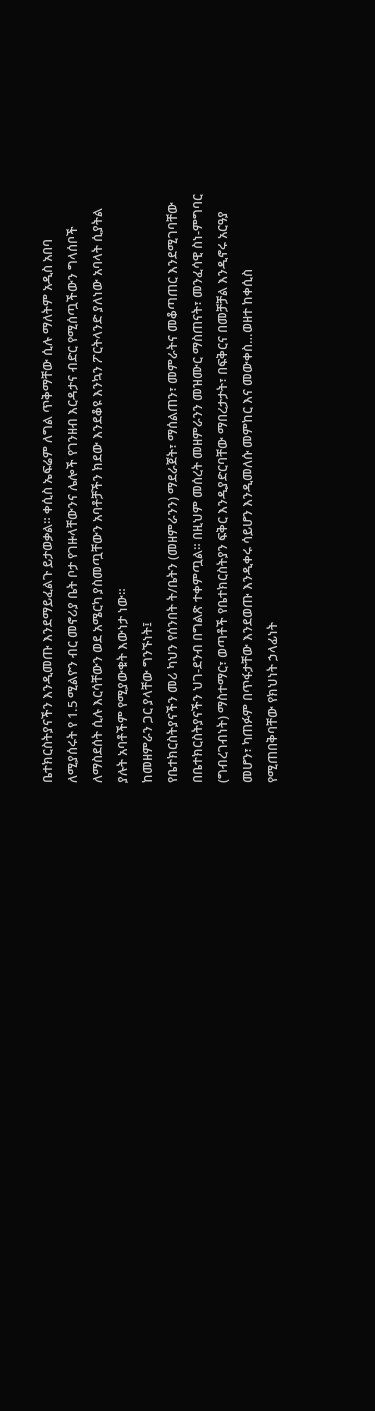ቤተክርስትያናችን እንዲመጡ እንደማይፈልጉ ይታወቃል። ቀሲስ ኤፍሬም ለግል ጥቅማቸው ሲሉ ማለትም አዲስ አበባ ለሚያሰሩት የ 1.5 ሚልዮን ብር መኖሪያ ቤት ቦታ የገዙላቸውንና ሌሎች የገንዘብ እርዳታና ብድር የሚሰጧችውን ግላሰቦች ለማስደሰት ሲሉ እርሳቸውን ወደ አሜርካ ያስመጧቸውን አባቶቻችን ክደው እንደቆዩ እንኳን ፖርትላንድ ያለነው አባላት ሲያትል ያሉት አባቶችም የሚያውቁት እውነታ ነው።
ከመዘምራን ጋር ያላቸው ግንኙነት፤
የቤተክርስትያናችን መሪ ካህን የሰንበት ት/ቤትን (መዘምራንን) ማደራጀት፣ ማሰልጠን፣ መምራትና መቆጣጠር እንደሚገባቸው በቤተክርስትያናችን ህገ-ደንብ በግልጽ ተቀምጧል። በዚህም መሰረት መዘምራንን መዝሙር ማስጠናት፣ መንፈሳዊ ስነ-ምግባር (ግብረገብነት) ማስተማር፣ ወጣቶች የቤተክርስትያን ፍቅር እንዲያድርባቸው ማበረታታት፣ በፍቅርና በመቻቻል እንዲኖሩ አርዓያ መሆን፣ ካጠፉም በጥፋታቸው እንደወጡ እንዲቀሩ ሳይሆን እንዲመለሱ መምከር እና መውቀስ…ወዘተ ከቀሲስ የሚጠበቅባቸው የክህነት ኃላፊነት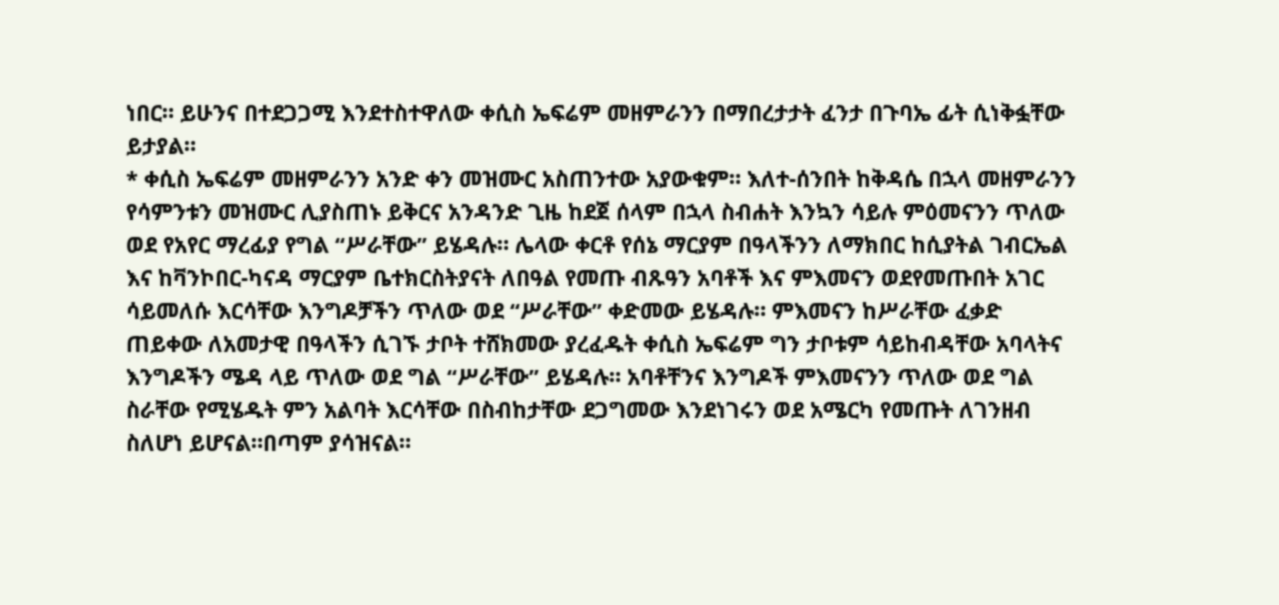ነበር። ይሁንና በተደጋጋሚ እንደተስተዋለው ቀሲስ ኤፍሬም መዘምራንን በማበረታታት ፈንታ በጉባኤ ፊት ሲነቅፏቸው ይታያል።
* ቀሲስ ኤፍሬም መዘምራንን አንድ ቀን መዝሙር አስጠንተው አያውቁም። እለተ-ሰንበት ከቅዳሴ በኋላ መዘምራንን የሳምንቱን መዝሙር ሊያስጠኑ ይቅርና አንዳንድ ጊዜ ከደጀ ሰላም በኋላ ስብሐት እንኳን ሳይሉ ምዕመናንን ጥለው ወደ የአየር ማረፊያ የግል “ሥራቸው” ይሄዳሉ። ሌላው ቀርቶ የሰኔ ማርያም በዓላችንን ለማክበር ከሲያትል ገብርኤል እና ከቫንኮበር-ካናዳ ማርያም ቤተክርስትያናት ለበዓል የመጡ ብጹዓን አባቶች እና ምእመናን ወደየመጡበት አገር ሳይመለሱ እርሳቸው እንግዶቻችን ጥለው ወደ “ሥራቸው” ቀድመው ይሄዳሉ። ምእመናን ከሥራቸው ፈቃድ ጠይቀው ለአመታዊ በዓላችን ሲገኙ ታቦት ተሸክመው ያረፈዱት ቀሲስ ኤፍሬም ግን ታቦቱም ሳይከብዳቸው አባላትና እንግዶችን ሜዳ ላይ ጥለው ወደ ግል “ሥራቸው” ይሄዳሉ። አባቶቸንና እንግዶች ምእመናንን ጥለው ወደ ግል ስራቸው የሚሄዱት ምን አልባት እርሳቸው በስብከታቸው ደጋግመው እንደነገሩን ወደ አሜርካ የመጡት ለገንዘብ ስለሆነ ይሆናል።በጣም ያሳዝናል።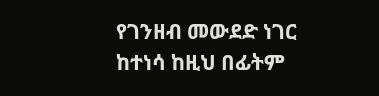የገንዘብ መውደድ ነገር ከተነሳ ከዚህ በፊትም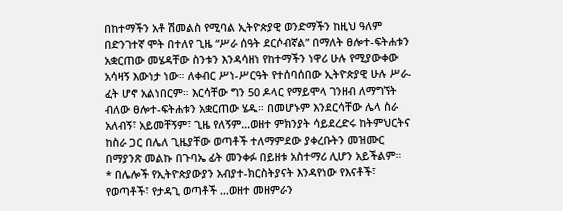በከተማችን አቶ ሽመልስ የሚባል ኢትዮጵያዊ ወንድማችን ከዚህ ዓለም በድንገተኛ ሞት በተለየ ጊዜ “ሥራ ሰዓት ደርሶብኛል” በማለት ፀሎተ-ፍትሐቱን አቋርጠው መሄዳቸው ስንቱን እንዳሳዘነ የከተማችን ነዋሪ ሁሉ የሚያውቀው አሳዛኝ እውነታ ነው። ለቀብር ሥነ-ሥርዓት የተሰባሰበው ኢትዮጵያዊ ሁሉ ሥራ-ፈት ሆኖ አልነበርም። እርሳቸው ግን 50 ዶላር የማይሞላ ገንዘብ ለማግኘት ብለው ፀሎተ-ፍትሐቱን አቋርጠው ሄዱ። በመሆኑም እንደርሳቸው ሌላ ስራ አለብኝ፣ አይመቸኝም፣ ጊዜ የለኝም…ወዘተ ምክንያት ሳይደረድሩ ከትምህርትና ከስራ ጋር በሌለ ጊዜያቸው ወጣቶች ተለማምደው ያቀረቡትን መዝሙር በማያንጽ መልኩ በጉባኤ ፊት መንቀፉ በይዘቱ አስተማሪ ሊሆን አይችልም።
* በሌሎች የኢትዮጵያውያን አብያተ-ክርስትያናት እንዳየነው የእናቶች፣ የወጣቶች፣ የታዳጊ ወጣቶች …ወዘተ መዘምራን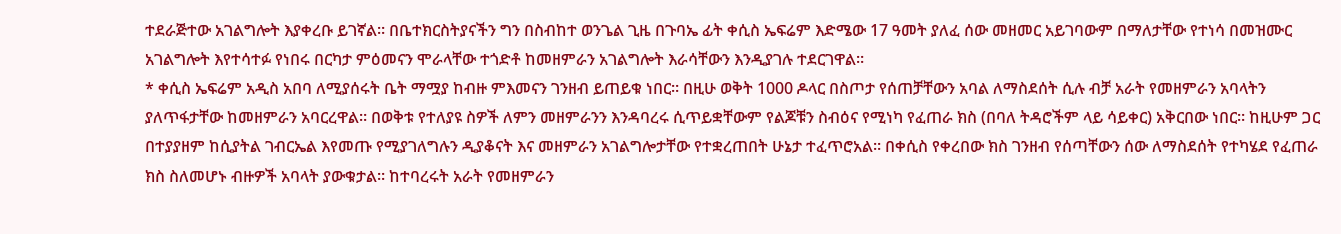ተደራጅተው አገልግሎት እያቀረቡ ይገኛል። በቤተክርስትያናችን ግን በስብከተ ወንጌል ጊዜ በጉባኤ ፊት ቀሲስ ኤፍሬም እድሜው 17 ዓመት ያለፈ ሰው መዘመር አይገባውም በማለታቸው የተነሳ በመዝሙር አገልግሎት እየተሳተፉ የነበሩ በርካታ ምዕመናን ሞራላቸው ተጎድቶ ከመዘምራን አገልግሎት እራሳቸውን እንዲያገሉ ተደርገዋል።
* ቀሲስ ኤፍሬም አዲስ አበባ ለሚያሰሩት ቤት ማሟያ ከብዙ ምእመናን ገንዘብ ይጠይቁ ነበር። በዚሁ ወቅት 1000 ዶላር በስጦታ የሰጠቻቸውን አባል ለማስደሰት ሲሉ ብቻ አራት የመዘምራን አባላትን ያለጥፋታቸው ከመዘምራን አባርረዋል። በወቅቱ የተለያዩ ስዎች ለምን መዘምራንን እንዳባረሩ ሲጥይቋቸውም የልጆቹን ስብዕና የሚነካ የፈጠራ ክስ (በባለ ትዳሮችም ላይ ሳይቀር) አቅርበው ነበር። ከዚሁም ጋር በተያያዘም ከሲያትል ገብርኤል እየመጡ የሚያገለግሉን ዲያቆናት እና መዘምራን አገልግሎታቸው የተቋረጠበት ሁኔታ ተፈጥሮአል። በቀሲስ የቀረበው ክስ ገንዘብ የሰጣቸውን ሰው ለማስደሰት የተካሄደ የፈጠራ ክስ ስለመሆኑ ብዙዎች አባላት ያውቁታል። ከተባረሩት አራት የመዘምራን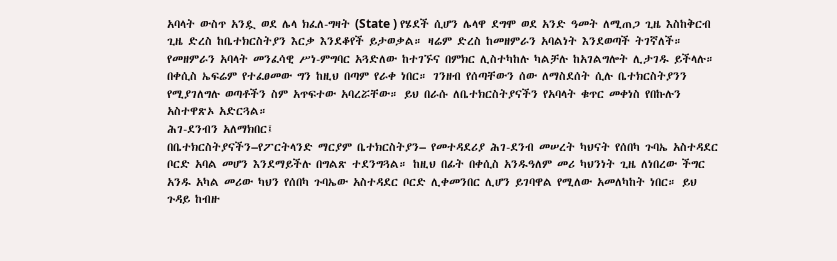አባላት ውስጥ አንዷ ወደ ሌላ ክፈለ-ግዛት (State ) የሄደች ሲሆን ሌላዋ ደግሞ ወደ አንድ ዓመት ለሚጠጋ ጊዜ እስከቅርብ ጊዜ ድረስ ከቤተክርስትያን እርቃ እንደቆየች ይታወቃል። ዛሬም ድረስ ከመዘምራን አባልነት እንደወጣች ትገኛለች። የመዘምራን አባላት መንፈሳዊ ሥነ-ምግባር አጓድለው ከተገኙና በምክር ሊስተካከሉ ካልቻሉ ከአገልግሎት ሊታገዱ ይችላሉ። በቀሲስ ኤፍሬም የተፈፀመው ግን ከዚህ በጣም የራቀ ነበር። ገንዘብ የሰጣቸውን ሰው ለማስደሰት ሲሉ ቤተክርስትያንን የሚያገለግሉ ወጣቶችን ስም አጥፍተው አባረሯቸው። ይህ በራሱ ለቤተክርስትያናችን የአባላት ቁጥር መቀነስ የበኩሉን አስተዋጽኦ አድርጓል።
ሕገ-ደንብን አለማክበር፤
በቤተክርስትያናችን–የፖርትላንድ ማርያም ቤተክርስትያን– የመተዳደሪያ ሕገ-ደንብ መሠረት ካህናት የሰበካ ጉባኤ አስተዳደር ቦርድ አባል መሆን እንደማይችሉ በግልጽ ተደንግጓል። ከዚህ በፊት በቀሲስ አንዱዓለም መሪ ካህንነት ጊዜ ለነበረው ችግር አንዱ አካል መሪው ካህን የሰበካ ጉባኤው አስተዳደር ቦርድ ሊቀመንበር ሊሆን ይገባዋል የሚለው አመለካከት ነበር። ይህ ጉዳይ ከብዙ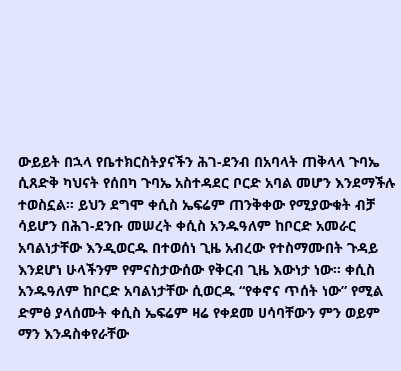ውይይት በኋላ የቤተክርስትያናችን ሕገ-ደንብ በአባላት ጠቅላላ ጉባኤ ሲጸድቅ ካህናት የሰበካ ጉባኤ አስተዳደር ቦርድ አባል መሆን እንደማችሉ ተወስኗል። ይህን ደግሞ ቀሲስ ኤፍሬም ጠንቅቀው የሚያውቁት ብቻ ሳይሆን በሕገ-ደንቡ መሠረት ቀሲስ አንዱዓለም ከቦርድ አመራር አባልነታቸው እንዲወርዱ በተወሰነ ጊዜ አብረው የተስማሙበት ጉዳይ እንደሆነ ሁላችንም የምናስታውሰው የቅርብ ጊዜ እውነታ ነው። ቀሲስ አንዱዓለም ከቦርድ አባልነታቸው ሲወርዱ “የቀኖና ጥሰት ነው” የሚል ድምፅ ያላሰሙት ቀሲስ ኤፍሬም ዛሬ የቀደመ ሀሳባቸውን ምን ወይም ማን እንዳስቀየራቸው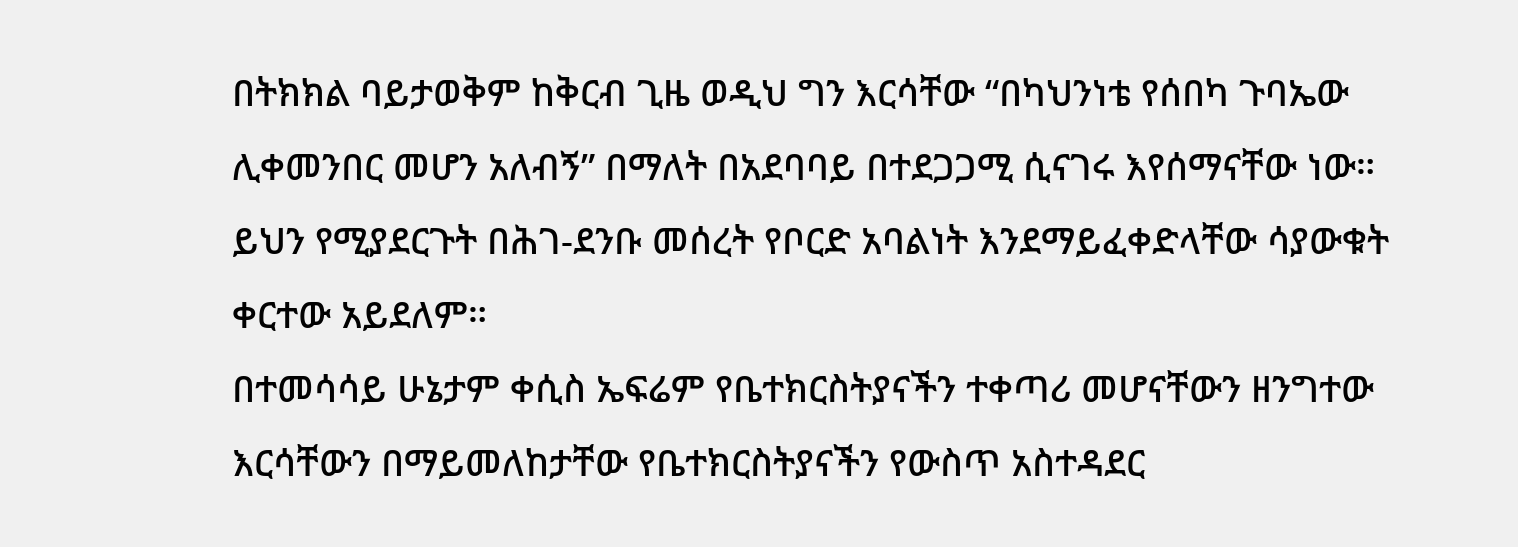በትክክል ባይታወቅም ከቅርብ ጊዜ ወዲህ ግን እርሳቸው “በካህንነቴ የሰበካ ጉባኤው ሊቀመንበር መሆን አለብኝ” በማለት በአደባባይ በተደጋጋሚ ሲናገሩ እየሰማናቸው ነው። ይህን የሚያደርጉት በሕገ-ደንቡ መሰረት የቦርድ አባልነት እንደማይፈቀድላቸው ሳያውቁት ቀርተው አይደለም።
በተመሳሳይ ሁኔታም ቀሲስ ኤፍሬም የቤተክርስትያናችን ተቀጣሪ መሆናቸውን ዘንግተው እርሳቸውን በማይመለከታቸው የቤተክርስትያናችን የውስጥ አስተዳደር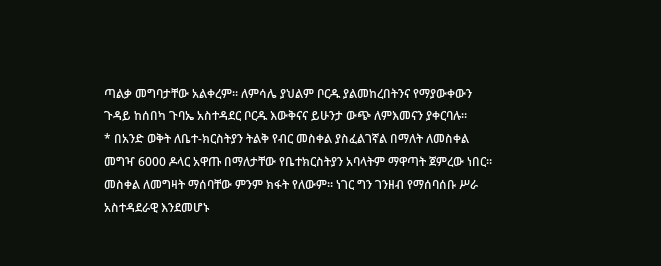ጣልቃ መግባታቸው አልቀረም። ለምሳሌ ያህልም ቦርዱ ያልመከረበትንና የማያውቀውን ጉዳይ ከሰበካ ጉባኤ አስተዳደር ቦርዱ እውቅናና ይሁንታ ውጭ ለምእመናን ያቀርባሉ።
* በአንድ ወቅት ለቤተ-ክርስትያን ትልቅ የብር መስቀል ያስፈልገኛል በማለት ለመስቀል መግዣ 6000 ዶላር አዋጡ በማለታቸው የቤተክርስትያን አባላትም ማዋጣት ጀምረው ነበር። መስቀል ለመግዛት ማሰባቸው ምንም ክፋት የለውም። ነገር ግን ገንዘብ የማሰባሰቡ ሥራ አስተዳደራዊ እንደመሆኑ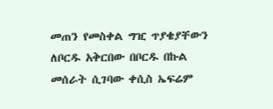መጠን የመስቀል ግዢ ጥያቄያቸውን ለቦርዱ አቅርበው በቦርዱ በኩል መሰራት ሲገባው ቀሲስ ኤፍሬም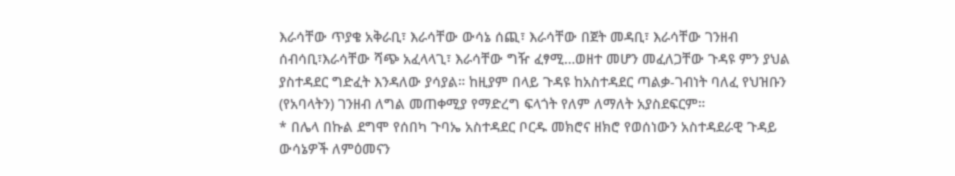እራሳቸው ጥያቄ አቅራቢ፣ እራሳቸው ውሳኔ ሰጪ፣ እራሳቸው በጀት መዳቢ፣ እራሳቸው ገንዘብ ሰብሳቢ፣እራሳቸው ሻጭ አፈላላጊ፣ እራሳቸው ግዥ ፈፃሚ…ወዘተ መሆን መፈለጋቸው ጉዳዩ ምን ያህል ያስተዳደር ግድፈት እንዳለው ያሳያል። ከዚያም በላይ ጉዳዩ ከአስተዳደር ጣልቃ-ገብነት ባለፈ የህዝቡን (የአባላትን) ገንዘብ ለግል መጠቀሚያ የማድረግ ፍላጎት የለም ለማለት አያስደፍርም።
* በሌላ በኩል ደግሞ የሰበካ ጉባኤ አስተዳደር ቦርዱ መክሮና ዘክሮ የወሰነውን አስተዳደራዊ ጉዳይ ውሳኔዎች ለምዕመናን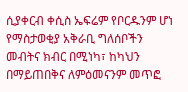ሲያቀርብ ቀሲስ ኤፍሬም የቦርዱንም ሆነ የማስታወቂያ አቅራቢ ግለሰቦችን መብትና ክብር በሚነካ፣ ከካህን በማይጠበቅና ለምዕመናንም መጥፎ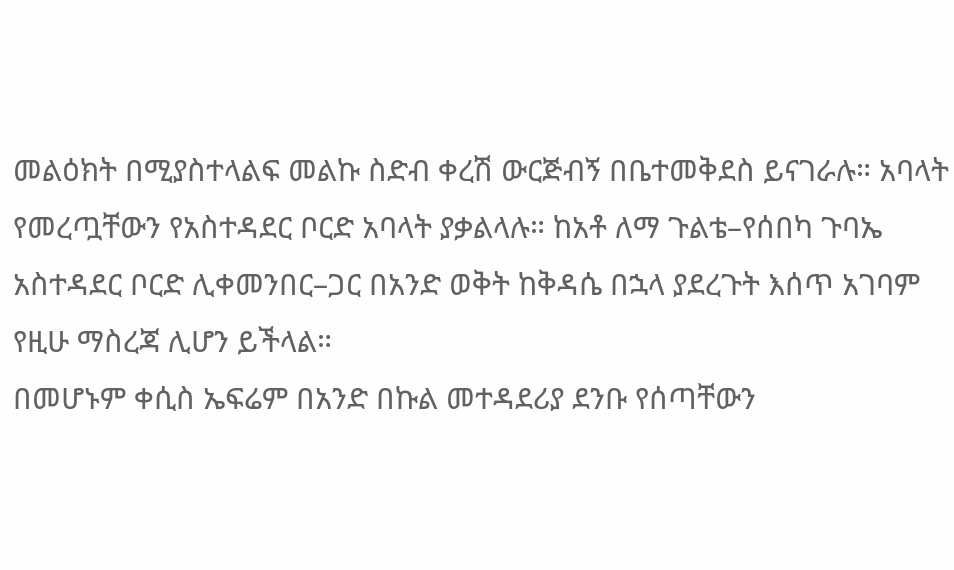መልዕክት በሚያስተላልፍ መልኩ ስድብ ቀረሽ ውርጅብኝ በቤተመቅደስ ይናገራሉ። አባላት የመረጧቸውን የአስተዳደር ቦርድ አባላት ያቃልላሉ። ከአቶ ለማ ጉልቴ–የሰበካ ጉባኤ አስተዳደር ቦርድ ሊቀመንበር–ጋር በአንድ ወቅት ከቅዳሴ በኋላ ያደረጉት እሰጥ አገባም የዚሁ ማስረጃ ሊሆን ይችላል።
በመሆኑም ቀሲስ ኤፍሬም በአንድ በኩል መተዳደሪያ ደንቡ የሰጣቸውን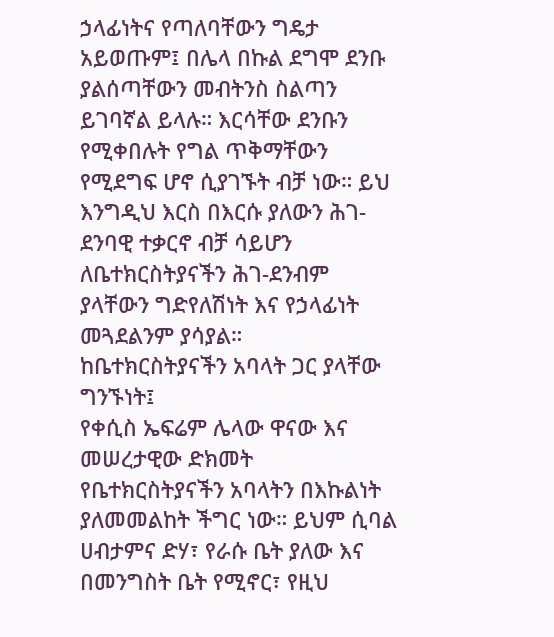ኃላፊነትና የጣለባቸውን ግዴታ አይወጡም፤ በሌላ በኩል ደግሞ ደንቡ ያልሰጣቸውን መብትንስ ስልጣን ይገባኛል ይላሉ። እርሳቸው ደንቡን የሚቀበሉት የግል ጥቅማቸውን የሚደግፍ ሆኖ ሲያገኙት ብቻ ነው። ይህ እንግዲህ እርስ በእርሱ ያለውን ሕገ-ደንባዊ ተቃርኖ ብቻ ሳይሆን ለቤተክርስትያናችን ሕገ-ደንብም ያላቸውን ግድየለሽነት እና የኃላፊነት መጓደልንም ያሳያል።
ከቤተክርስትያናችን አባላት ጋር ያላቸው ግንኙነት፤
የቀሲስ ኤፍሬም ሌላው ዋናው እና መሠረታዊው ድክመት የቤተክርስትያናችን አባላትን በእኩልነት ያለመመልከት ችግር ነው። ይህም ሲባል ሀብታምና ድሃ፣ የራሱ ቤት ያለው እና በመንግስት ቤት የሚኖር፣ የዚህ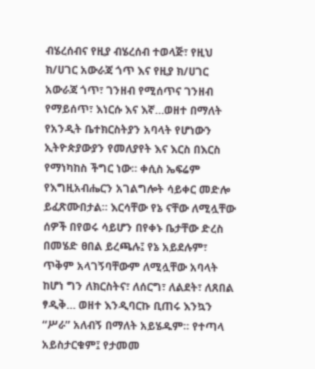ብሄረሰብና የዚያ ብሄረሰብ ተወላጅ፣ የዚህ ክ/ሀገር አውራጃ ጎጥ እና የዚያ ክ/ሀገር አውራጃ ጎጥ፣ ገንዘብ የሚሰጥና ገንዘብ የማይሰጥ፣ እነርሱ እና እኛ…ወዘተ በማለት የአንዲት ቤተክርስትያን አባላት የሆነውን ኢትዮጵያውያን የመለያየት እና እርስ በእርስ የማነካከስ ችግር ነው። ቀሲስ ኤፍሬም የእግዚአብሔርን አገልግሎት ሳይቀር መድሎ ይፈጽሙበታል። እርሳቸው የኔ ናቸው ለሚሏቸው ሰዎች በየወሩ ሳይሆን በየቀኑ ቤታቸው ድረስ በመሄድ ፀበል ይረጫሉ፤ የኔ አይደሉም፣ ጥቅም አላገኝባቸውም ለሚሏቸው አባላት ከሆነ ግን ለክርስትና፣ ለሰርግ፣ ለልደት፣ ለጸበል ፃዲቅ… ወዘተ እንዲባርኩ ቢጠሩ እንኳን “ሥራ” አለብኝ በማለት አይሄዱም። የተጣላ አይስታርቁም፤ የታመመ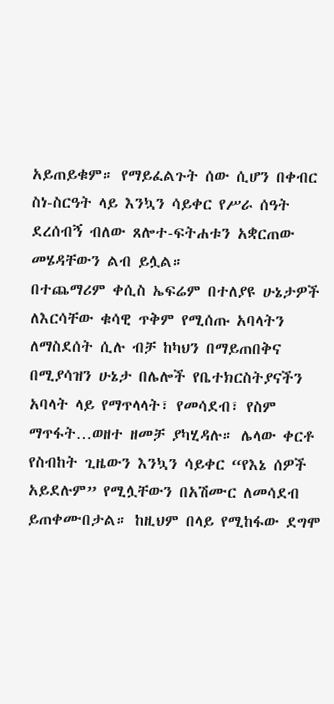አይጠይቁም። የማይፈልጉት ሰው ሲሆን በቀብር ስነ-ስርዓት ላይ እንኳን ሳይቀር የሥራ ሰዓት ደረሰብኝ ብለው ጸሎተ-ፍትሐቱን አቋርጠው መሄዳቸውን ልብ ይሏል።
በተጨማሪም ቀሲስ ኤፍሬም በተለያዩ ሁኔታዎች ለእርሳቸው ቁሳዊ ጥቅም የሚሰጡ አባላትን ለማስደሰት ሲሉ ብቻ ከካህን በማይጠበቅና በሚያሳዝን ሁኔታ በሌሎች የቤተክርስትያናችን አባላት ላይ የማጥላላት፣ የመሳደብ፣ የስም ማጥፋት…ወዘተ ዘመቻ ያካሂዳሉ። ሌላው ቀርቶ የስብከት ጊዜውን እንኳን ሳይቀር “የእኔ ሰዎች አይደሉም” የሚሏቸውን በአሽሙር ለመሳደብ ይጠቀሙበታል። ከዚህም በላይ የሚከፋው ደግሞ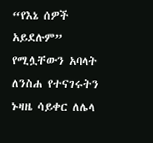“የእኔ ሰዎች አይደሉም” የሚሏቸውን አባላት ለንስሐ የተናገሩትን ኑዛዜ ሳይቀር ለሌላ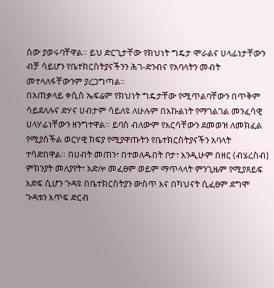ሰው ያወሩባቸዋል። ይህ ድርጊታቸው የክህነት ግዴታ ሞራልና ሀላፊነታቸውን ብቻ ሳይሆን የቤተክርስትያናችንን ሕገ-ድንብና የአባላትን መብት መተላለፋቸውንም ያረጋግጣል።
በአጠቃላይ ቀሲስ ኤፍሬም የክህነት ግዴታቸው የሚጥልባቸውን በጥቅም ሳይደለሉና ድሃና ሀብታም ሳይለዩ ለሁሉም በእኩልነት የማገልገል መንፈሳዊ ሀላሃፊነቸውን ዘንግተዋል። ይባስ ብለውም የእርሳቸውን ደመወዝ ለመክፈል የሚያስችል ወርሃዊ ክፍያ የሚያዋጡትን የቤተክርስትያናችን አባላት ተሳድበዋል። በሀብት መጠን፣ በተወለዱበት ቦታ፣ እንዲሁም በዘር (ብሄረስብ) ምክንያት መለያየት፣ አድሎ መፈፀም ወይም ማጥላላት ምንጊዜም የሚያጸይፍ እድፍ ሲሆን ጉዳዩ በቤተክርስትያን ውስጥ እና በካህናት ሲፈፀም ደግሞ ጉዳቱን እጥፍ ድርብ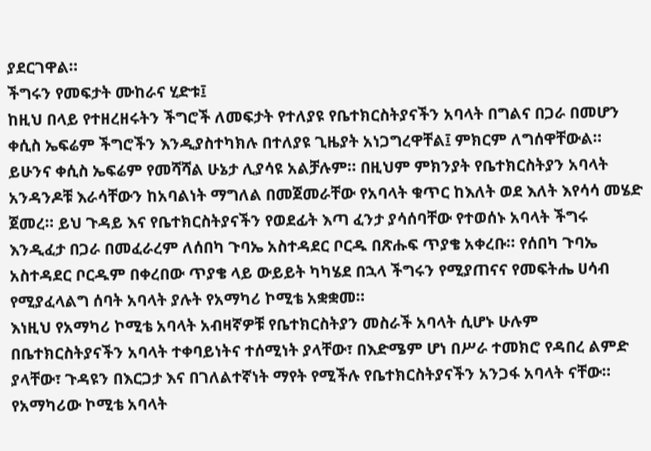ያደርገዋል።
ችግሩን የመፍታት ሙከራና ሂድቱ፤
ከዚህ በላይ የተዘረዘሩትን ችግሮች ለመፍታት የተለያዩ የቤተክርስትያናችን አባላት በግልና በጋራ በመሆን ቀሲስ ኤፍሬም ችግሮችን እንዲያስተካክሉ በተለያዩ ጊዜያት አነጋግረዋቸል፤ ምክርም ለግሰዋቸውል። ይሁንና ቀሲስ ኤፍሬም የመሻሻል ሁኔታ ሊያሳዩ አልቻሉም። በዚህም ምክንያት የቤተክርስትያን አባላት አንዳንዶቹ እራሳቸውን ከአባልነት ማግለል በመጀመራቸው የአባላት ቁጥር ከእለት ወደ እለት እየሳሳ መሄድ ጀመረ። ይህ ጉዳይ እና የቤተክርስትያናችን የወደፊት እጣ ፈንታ ያሳሰባቸው የተወሰኑ አባላት ችግሩ እንዲፈታ በጋራ በመፈራረም ለሰበካ ጉባኤ አስተዳደር ቦርዱ በጽሑፍ ጥያቄ አቀረቡ። የሰበካ ጉባኤ አስተዳደር ቦርዱም በቀረበው ጥያቄ ላይ ውይይት ካካሄደ በኋላ ችግሩን የሚያጠናና የመፍትሔ ሀሳብ የሚያፈላልግ ሰባት አባላት ያሉት የአማካሪ ኮሚቴ አቋቋመ።
እነዚህ የአማካሪ ኮሚቴ አባላት አብዛኛዎቹ የቤተክርስትያን መስራች አባላት ሲሆኑ ሁሉም በቤተክርስትያናችን አባላት ተቀባይነትና ተሰሚነት ያላቸው፣ በእድሜም ሆነ በሥራ ተመክሮ የዳበረ ልምድ ያላቸው፣ ጉዳዩን በእርጋታ እና በገለልተኛነት ማየት የሚችሉ የቤተክርስትያናችን አንጋፋ አባላት ናቸው። የአማካሪው ኮሚቴ አባላት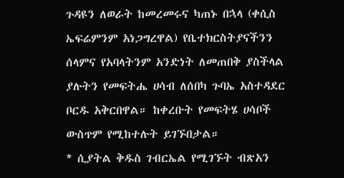ጉዳዩን ለወራት ከመረመሩና ካጠኑ በኋላ (ቀሲስ ኤፍሬምንም አነጋግረዋል) የቤተክርስትያናችንን ሰላምና የአባላትንም አንድነት ለመጠበቅ ያስችላል ያሉትን የመፍትሔ ሀሳብ ለሰበካ ጉባኤ አስተዳደር ቦርዱ አቅርበዋል። ከቀረቡት የመፍትሄ ሀሳቦች ውስጥም የሚከተሉት ይገኙበታል።
* ሲያትል ቅዱስ ገብርኤል የሚገኙት ብጽአን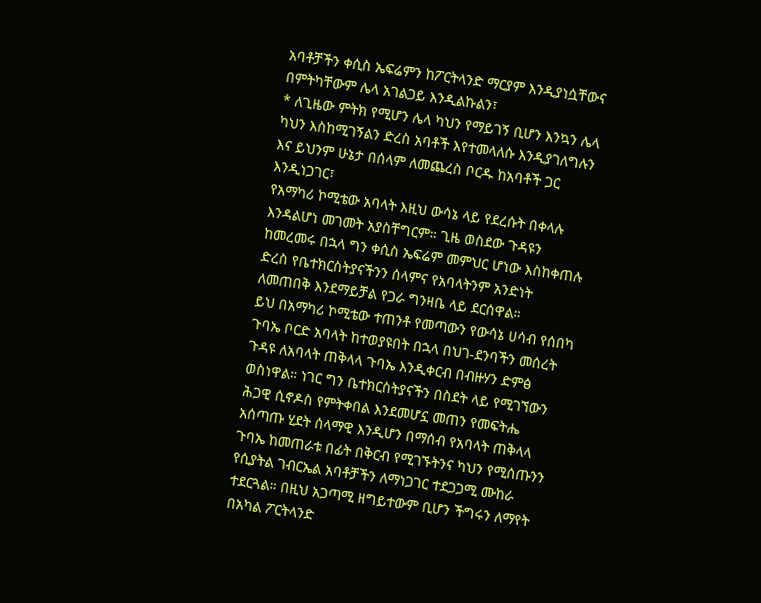አባቶቻችን ቀሲስ ኤፍሬምን ከፖርትላንድ ማርያም እንዲያነሷቸውና በምትካቸውም ሌላ አገልጋይ እንዲልኩልን፣
* ለጊዜው ምትክ የሚሆን ሌላ ካህን የማይገኝ ቢሆን እንኳን ሌላ ካህን እስከሚገኝልን ድረስ አባቶች እየተመላለሱ እንዲያገለግሉን እና ይህንም ሁኔታ በሰላም ለመጨረስ ቦርዱ ከአባቶች ጋር እንዲነጋገር፣
የአማካሪ ኮሚቴው አባላት እዚህ ውሳኔ ላይ የደረሱት በቀላሉ እንዳልሆነ መገመት አያስቸግርም። ጊዜ ወስደው ጉዳዩን ከመረመሩ በኋላ ግን ቀሲስ ኤፍሬም መምህር ሆነው እስከቀጠሉ ድረስ የቤተክርስትያናችንን ሰላምና የአባላትንም አንድነት ለመጠበቅ እንደማይቻል የጋራ ግንዛቤ ላይ ደርሰዋል።
ይህ በአማካሪ ኮሚቴው ተጠንቶ የመጣውን የውሳኔ ሀሳብ የሰበካ ጉባኤ ቦርድ አባላት ከተወያዩበት በኋላ በህገ-ደንባችን መሰረት ጉዳዩ ለአባላት ጠቅላላ ጉባኤ እንዲቀርብ በብዙሃን ድምፅ ወስነዋል። ነገር ግን ቤተክርስትያናችን በስደት ላይ የሚገኘውን ሕጋዊ ሲኖዶስ የምትቀበል እንደመሆኗ መጠን የመፍትሔ አሰጣጡ ሂደት ሰላማዊ እንዲሆን በማሰብ የአባላት ጠቅላላ ጉባኤ ከመጠራቱ በፊት በቅርብ የሚገኙትንና ካህን የሚሰጡንን የሲያትል ገብርኤል አባቶቻችን ለማነጋገር ተደጋጋሚ ሙከራ ተደርጓል። በዚህ አጋጣሚ ዘግይተውም ቢሆን ችግሩን ለማየት በአካል ፖርትላንድ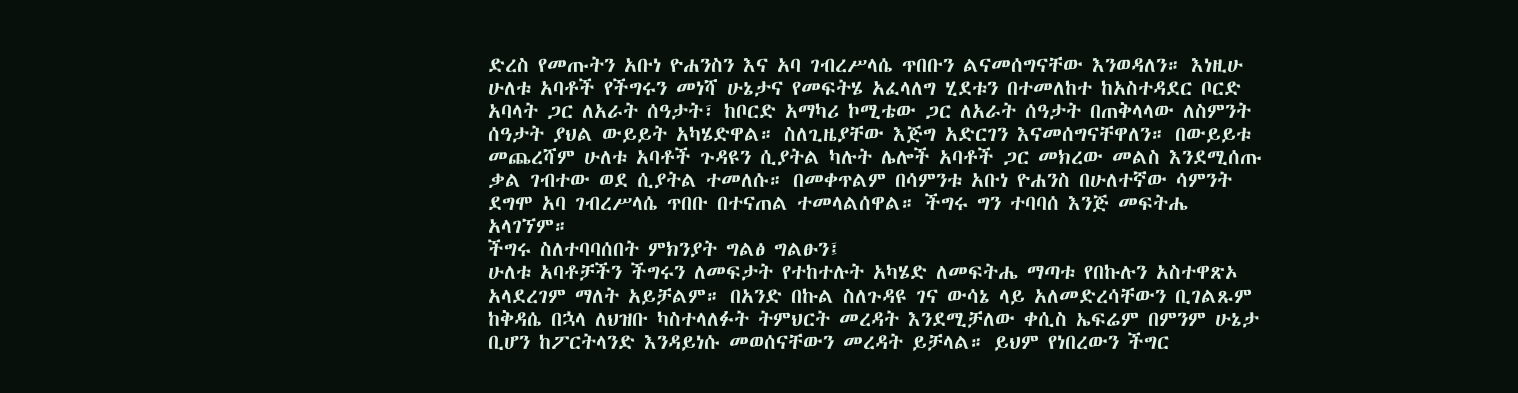ድረስ የመጡትን አቡነ ዮሐንስን እና አባ ገብረሥላሴ ጥበቡን ልናመሰግናቸው እንወዳለን። እነዚሁ ሁለቱ አባቶች የችግሩን መነሻ ሁኔታና የመፍትሄ አፈላለግ ሂደቱን በተመለከተ ከአስተዳደር ቦርድ አባላት ጋር ለአራት ሰዓታት፣ ከቦርድ አማካሪ ኮሚቴው ጋር ለአራት ሰዓታት በጠቅላላው ለስምንት ሰዓታት ያህል ውይይት አካሄድዋል። ስለጊዜያቸው እጅግ አድርገን እናመሰግናቸዋለን። በውይይቱ መጨረሻም ሁለቱ አባቶች ጉዳዩን ሲያትል ካሉት ሌሎች አባቶች ጋር መክረው መልስ እንደሚሰጡ ቃል ገብተው ወደ ሲያትል ተመለሱ። በመቀጥልም በሳምንቱ አቡነ ዮሐንስ በሁለተኛው ሳምንት ደግሞ አባ ገብረሥላሴ ጥበቡ በተናጠል ተመላልሰዋል። ችግሩ ግን ተባባሰ እንጅ መፍትሔ አላገኘም።
ችግሩ ስለተባባሰበት ምክንያት ግልፅ ግልፁን፤
ሁለቱ አባቶቻችን ችግሩን ለመፍታት የተከተሉት አካሄድ ለመፍትሔ ማጣቱ የበኩሉን አስተዋጽኦ አላደረገም ማለት አይቻልም። በአንድ በኩል ስለጉዳዩ ገና ውሳኔ ላይ አለመድረሳቸውን ቢገልጹም ከቅዳሴ በኋላ ለህዝቡ ካስተላለፉት ትምህርት መረዳት እንደሚቻለው ቀሲስ ኤፍሬም በምንም ሁኔታ ቢሆን ከፖርትላንድ እንዳይነሱ መወሰናቸውን መረዳት ይቻላል። ይህም የነበረውን ችግር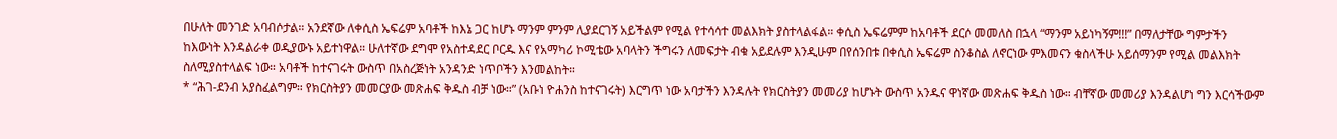በሁለት መንገድ አባብሶታል። አንደኛው ለቀሲስ ኤፍሬም አባቶች ከእኔ ጋር ከሆኑ ማንም ምንም ሊያደርገኝ አይችልም የሚል የተሳሳተ መልእክት ያስተላልፋል። ቀሲስ ኤፍሬምም ከአባቶች ደርሶ መመለስ በኋላ “ማንም አይነካኝም!!!” በማለታቸው ግምታችን ከእውነት እንዳልራቀ ወዲያውኑ አይተነዋል። ሁለተኛው ደግሞ የአስተዳደር ቦርዱ እና የአማካሪ ኮሚቴው አባላትን ችግሩን ለመፍታት ብቁ አይደሉም እንዲሁም በየሰንበቱ በቀሲስ ኤፍሬም ስንቆስል ለኖርነው ምእመናን ቁስላችሁ አይሰማንም የሚል መልእክት ስለሚያስተላልፍ ነው። አባቶች ከተናገሩት ውስጥ በአስረጅነት አንዳንድ ነጥቦችን እንመልከት።
* “ሕገ-ደንብ አያስፈልግም። የክርስትያን መመርያው መጽሐፍ ቅዱስ ብቻ ነው።” (አቡነ ዮሐንስ ከተናገሩት) እርግጥ ነው አባታችን እንዳሉት የክርስትያን መመሪያ ከሆኑት ውስጥ አንዱና ዋነኛው መጽሐፍ ቅዱስ ነው። ብቸኛው መመሪያ እንዳልሆነ ግን እርሳችውም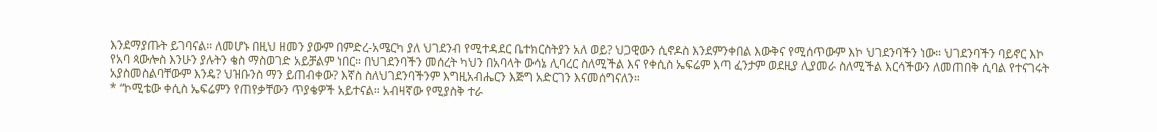እንደማያጡት ይገባናል። ለመሆኑ በዚህ ዘመን ያውም በምድረ-አሜርካ ያለ ህገደንብ የሚተዳደር ቤተክርስትያን አለ ወይ? ህጋዊውን ሲኖዶስ እንደምንቀበል እውቅና የሚሰጥውም እኮ ህገደንባችን ነው። ህገደንባችን ባይኖር እኮ የአባ ጳውሎስ እንሁን ያሉትን ቄስ ማስወገድ አይቻልም ነበር። በህገደንባችን መሰረት ካህን በአባላት ውሳኔ ሊባረር ስለሚችል እና የቀሲስ ኤፍሬም እጣ ፈንታም ወደዚያ ሊያመራ ስለሚችል እርሳችውን ለመጠበቅ ሲባል የተናገሩት አያስመስልባቸውም እንዴ? ህዝቡንስ ማን ይጠብቀው? እኛስ ስለህገደንባችንም እግዚአብሔርን እጅግ አድርገን እናመሰግናለን።
* “ኮሚቴው ቀሲስ ኤፍሬምን የጠየቃቸውን ጥያቄዎች አይተናል። አብዛኛው የሚያስቅ ተራ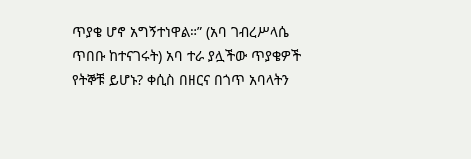ጥያቄ ሆኖ አግኝተነዋል።” (አባ ገብረሥላሴ ጥበቡ ከተናገሩት) አባ ተራ ያሏችው ጥያቄዎች የትኞቹ ይሆኑ? ቀሲስ በዘርና በጎጥ አባላትን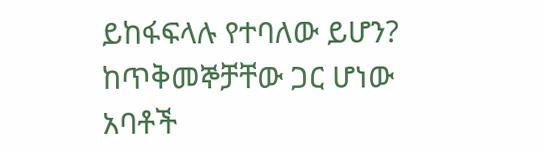ይከፋፍላሉ የተባለው ይሆን? ከጥቅመኞቻቸው ጋር ሆነው አባቶች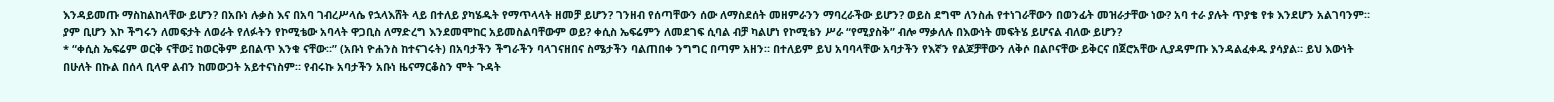እንዳይመጡ ማስከልከላቸው ይሆን? በአቡነ ሉቃስ እና በአባ ገብረሥላሴ የኋላእሸት ላይ በተለይ ያካሄዱት የማጥላላት ዘመቻ ይሆን? ገንዘብ የሰጣቸውን ሰው ለማስደሰት መዘምራንን ማባረራችው ይሆን? ወይስ ደግሞ ለንስሐ የተነገራቸውን በወንፊት መዝራታቸው ነው? አባ ተራ ያሉት ጥያቄ የቱ እንደሆን አልገባንም። ያም ቢሆን እኮ ችግሩን ለመፍታት ለወራት የለፉትን የኮሚቴው አባላት ዋጋቢስ ለማድረግ እንደመሞከር አይመስልባቸውም ወይ? ቀሲስ ኤፍሬምን ለመደገፍ ሲባል ብቻ ካልሆነ የኮሚቴን ሥራ “የሚያስቅ” ብሎ ማቃለሉ በእውነት መፍትሄ ይሆናል ብለው ይሆን?
* “ቀሲስ ኤፍሬም ወርቅ ናቸው፤ ከወርቅም ይበልጥ እንቁ ናቸው።” (አቡነ ዮሐንስ ከተናገሩት) በአባታችን ችግራችን ባላገናዘበና ስሜታችን ባልጠበቀ ንግግር በጣም አዘን። በተለይም ይህ አባባላቸው አባታችን የእኛን የልጆቻቸውን ለቅሶ በልቦናቸው ይቅርና በጀሮአቸው ሊያዳምጡ እንዳልፈቀዱ ያሳያል። ይህ እውነት በሁለት በኩል በሰላ ቢላዋ ልብን ከመውጋት አይተናነስም። የብሩኩ አባታችን አቡነ ዜናማርቆስን ሞት ጉዳት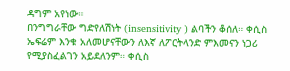ዳግም አየነው።
በንግግራቸው ግድየለሽነት (insensitivity ) ልባችን ቆሰለ። ቀሲስ ኤፍሬም እንቁ አለመሆናቸውን ለእኛ ለፖርትላንድ ምእመናን ነጋሪ የሚያስፈልገን አይደለንም። ቀሲስ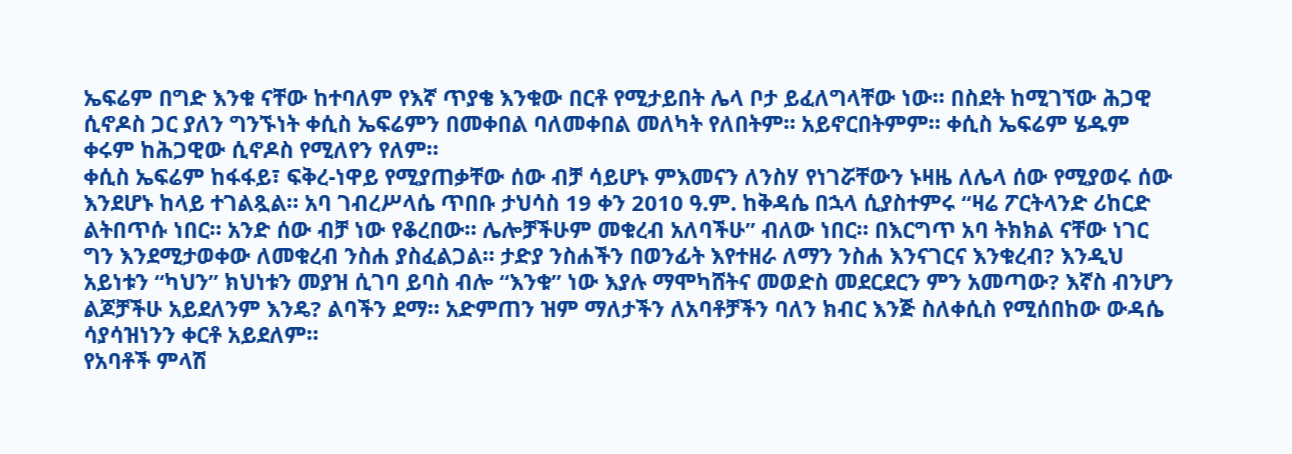ኤፍሬም በግድ እንቁ ናቸው ከተባለም የእኛ ጥያቄ እንቁው በርቶ የሚታይበት ሌላ ቦታ ይፈለግላቸው ነው። በስደት ከሚገኘው ሕጋዊ ሲኖዶስ ጋር ያለን ግንኙነት ቀሲስ ኤፍሬምን በመቀበል ባለመቀበል መለካት የለበትም። አይኖርበትምም። ቀሲስ ኤፍሬም ሄዱም ቀሩም ከሕጋዊው ሲኖዶስ የሚለየን የለም።
ቀሲስ ኤፍሬም ከፋፋይ፣ ፍቅረ-ነዋይ የሚያጠቃቸው ሰው ብቻ ሳይሆኑ ምእመናን ለንስሃ የነገሯቸውን ኑዛዜ ለሌላ ሰው የሚያወሩ ሰው እንደሆኑ ከላይ ተገልጿል። አባ ገብረሥላሴ ጥበቡ ታህሳስ 19 ቀን 2010 ዓ.ም. ከቅዳሴ በኋላ ሲያስተምሩ “ዛሬ ፖርትላንድ ሪከርድ ልትበጥሱ ነበር። አንድ ሰው ብቻ ነው የቆረበው። ሌሎቻችሁም መቁረብ አለባችሁ” ብለው ነበር። በእርግጥ አባ ትክክል ናቸው ነገር ግን እንደሚታወቀው ለመቁረብ ንስሐ ያስፈልጋል። ታድያ ንስሐችን በወንፊት እየተዘራ ለማን ንስሐ እንናገርና እንቁረብ? እንዲህ አይነቱን “ካህን” ክህነቱን መያዝ ሲገባ ይባስ ብሎ “እንቁ” ነው እያሉ ማሞካሸትና መወድስ መደርደርን ምን አመጣው? እኛስ ብንሆን ልጆቻችሁ አይደለንም እንዴ? ልባችን ደማ። አድምጠን ዝም ማለታችን ለአባቶቻችን ባለን ክብር እንጅ ስለቀሲስ የሚሰበከው ውዳሴ ሳያሳዝነንን ቀርቶ አይደለም።
የአባቶች ምላሽ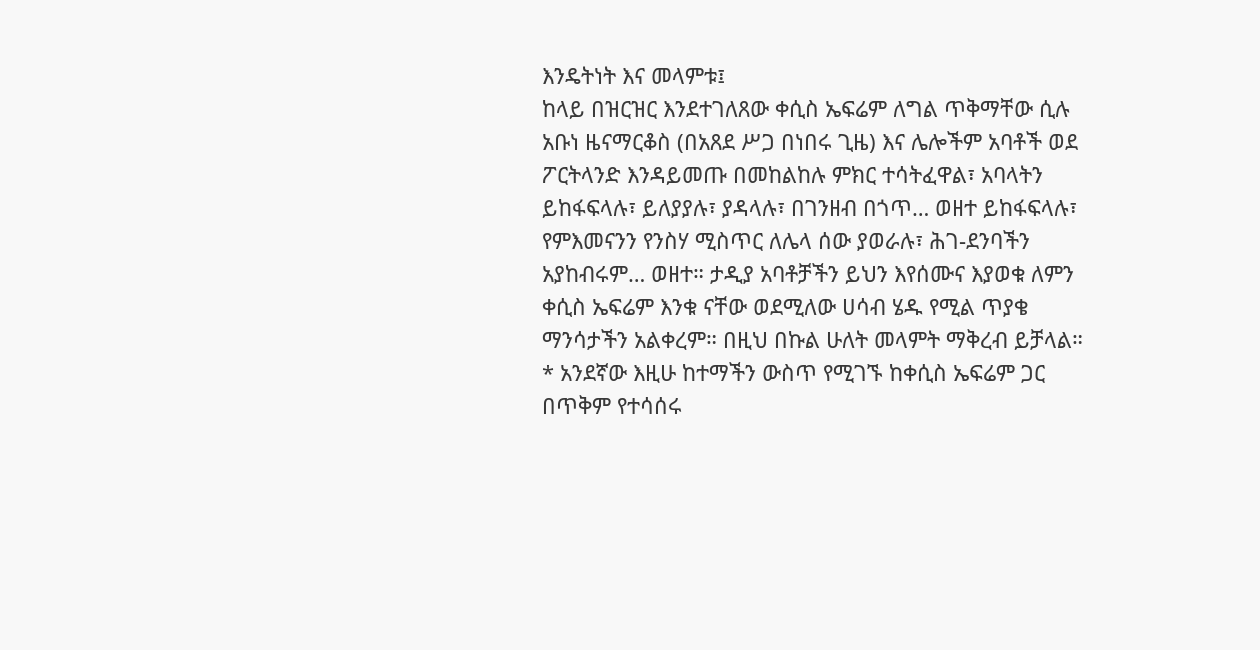እንዴትነት እና መላምቱ፤
ከላይ በዝርዝር እንደተገለጸው ቀሲስ ኤፍሬም ለግል ጥቅማቸው ሲሉ አቡነ ዜናማርቆስ (በአጸደ ሥጋ በነበሩ ጊዜ) እና ሌሎችም አባቶች ወደ ፖርትላንድ እንዳይመጡ በመከልከሉ ምክር ተሳትፈዋል፣ አባላትን ይከፋፍላሉ፣ ይለያያሉ፣ ያዳላሉ፣ በገንዘብ በጎጥ… ወዘተ ይከፋፍላሉ፣ የምእመናንን የንስሃ ሚስጥር ለሌላ ሰው ያወራሉ፣ ሕገ-ደንባችን አያከብሩም… ወዘተ። ታዲያ አባቶቻችን ይህን እየሰሙና እያወቁ ለምን ቀሲስ ኤፍሬም እንቁ ናቸው ወደሚለው ሀሳብ ሄዱ የሚል ጥያቄ ማንሳታችን አልቀረም። በዚህ በኩል ሁለት መላምት ማቅረብ ይቻላል።
* አንደኛው እዚሁ ከተማችን ውስጥ የሚገኙ ከቀሲስ ኤፍሬም ጋር በጥቅም የተሳሰሩ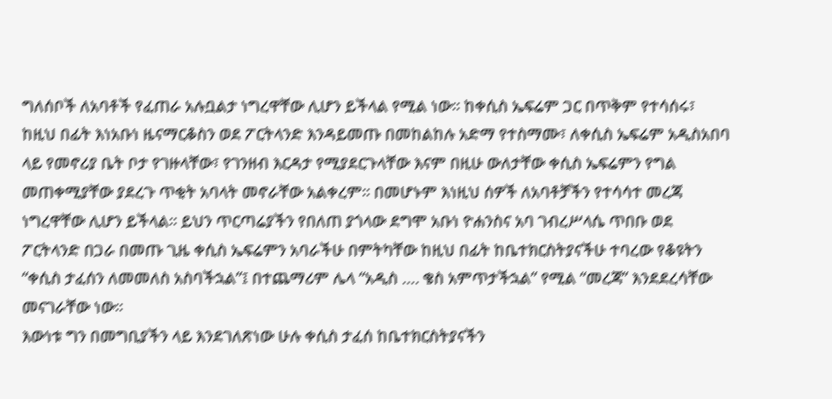ግለሰቦች ለአባቶች የፈጠራ አሉቧልታ ነግረዋቸው ሊሆን ይችላል የሚል ነው። ከቀሲስ ኤፍሬም ጋር በጥቅም የተሳሰሩ፣ ከዚህ በፊት እነአቡነ ዜናማርቆስን ወደ ፖርትላንድ እንዳይመጡ በመከልከሉ አድማ የተስማሙ፣ ለቀሲስ ኤፍሬም አዲስአበባ ላይ የመኖሪያ ቤት ቦታ የገዙላቸው፣ የገንዘብ እርዳታ የሚያደርጉላቸው እናም በዚሁ ውለታቸው ቀሲስ ኤፍሬምን የግል መጠቀሚያቸው ያደረጉ ጥቂት አባላት መኖራቸው አልቀረም። በመሆኑም እነዚህ ሰዎች ለአባቶቻችን የተሳሳተ መረጃ ነግረዋቸው ሊሆን ይችላል። ይህን ጥርጣሬያችን የበለጠ ያጎላው ደግሞ አቡነ ዮሐንስና አባ ገብረሥላሴ ጥበቡ ወደ ፖርትላንድ በጋራ በመጡ ጊዜ ቀሲስ ኤፍሬምን አባራችሁ በምትካቸው ከዚህ በፊት ከቤተክርስትያናችሁ ተባረው የቆዩትን “ቀሲስ ታፈሰን ለመመለስ አስባችኋል”፤ በተጨማሪም ሌላ “አዲስ …. ቄስ አምጥታችኋል” የሚል “መረጃ” እንደደረሳቸው መናገራቸው ነው።
እውነቱ ግን በመግቢያችን ላይ እንደገለጽነው ሁሉ ቀሲስ ታፈሰ ከቤተክርስትያናችን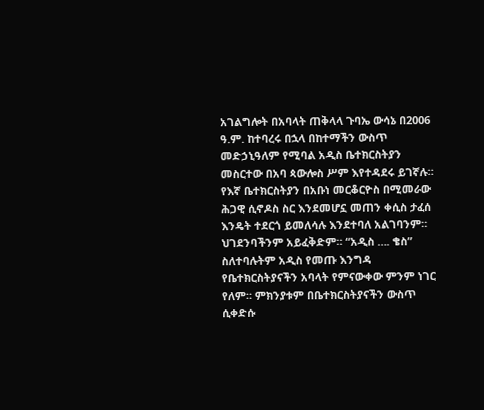አገልግሎት በአባላት ጠቅላላ ጉባኤ ውሳኔ በ2006 ዓ.ም. ከተባረሩ በኋላ በከተማችን ውስጥ መድኃኒዓለም የሚባል አዲስ ቤተክርስትያን መስርተው በአባ ጳውሎስ ሥም እየተዳደሩ ይገኛሉ። የእኛ ቤተክርስትያን በአቡነ መርቆርዮስ በሚመራው ሕጋዊ ሲኖዶስ ስር እንደመሆኗ መጠን ቀሲስ ታፈሰ እንዴት ተደርጎ ይመለሳሉ እንደተባለ አልገባንም። ህገደንባችንም አይፈቅድም። “አዲስ …. ቄስ” ስለተባሉትም አዲስ የመጡ እንግዳ የቤተክርስትያናችን አባላት የምናውቀው ምንም ነገር የለም። ምክንያቱም በቤተክርስትያናችን ውስጥ ሲቀድሱ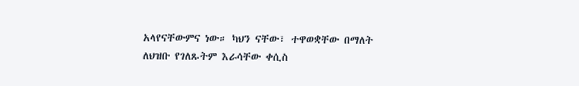አላየናቸውምና ነው። ካህን ናቸው፣ ተዋወቋቸው በማለት ለህዝቡ የገለጹትም እራሳቸው ቀሲስ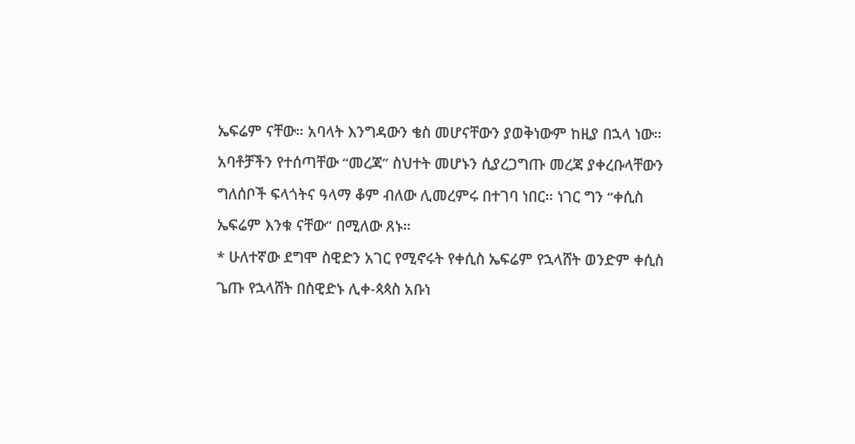ኤፍሬም ናቸው። አባላት እንግዳውን ቄስ መሆናቸውን ያወቅነውም ከዚያ በኋላ ነው። አባቶቻችን የተሰጣቸው “መረጃ” ስህተት መሆኑን ሲያረጋግጡ መረጃ ያቀረቡላቸውን ግለሰቦች ፍላጎትና ዓላማ ቆም ብለው ሊመረምሩ በተገባ ነበር። ነገር ግን “ቀሲስ ኤፍሬም እንቁ ናቸው” በሚለው ጸኑ።
* ሁለተኛው ደግሞ ስዊድን አገር የሚኖሩት የቀሲስ ኤፍሬም የኋላሸት ወንድም ቀሲስ ጌጡ የኋላሸት በስዊድኑ ሊቀ-ጳጳስ አቡነ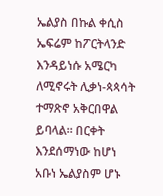ኤልያስ በኩል ቀሲስ ኤፍሬም ከፖርትላንድ እንዳይነሱ አሜርካ ለሚኖሩት ሊቃነ-ጳጳሳት ተማጽኖ አቅርበዋል ይባላል። በርቀት እንደሰማነው ከሆነ አቡነ ኤልያስም ሆኑ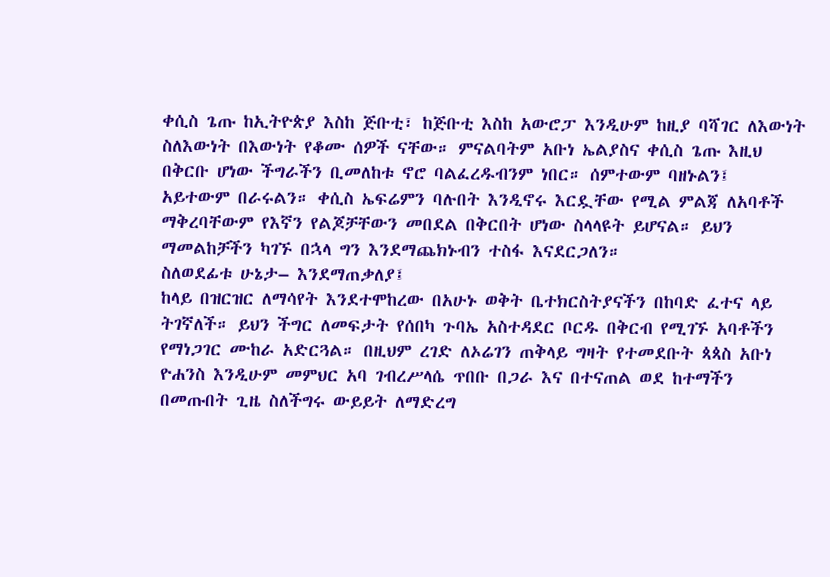ቀሲስ ጌጡ ከኢትዮጵያ እስከ ጅቡቲ፣ ከጅቡቲ እስከ አውሮፓ እንዲሁም ከዚያ ባሻገር ለእውነት ስለእውነት በእውነት የቆሙ ሰዎች ናቸው። ምናልባትም አቡነ ኤልያስና ቀሲስ ጌጡ እዚህ በቅርቡ ሆነው ችግራችን ቢመለከቱ ኖሮ ባልፈረዱብንም ነበር። ሰምተውም ባዘኑልን፤ አይተውም በራሩልን። ቀሲስ ኤፍሬምን ባሉበት እንዲኖሩ እርዷቸው የሚል ምልጃ ለአባቶች ማቅረባቸውም የእኛን የልጆቻቸውን መበደል በቅርበት ሆነው ስላላዩት ይሆናል። ይህን ማመልከቻችን ካገኙ በኋላ ግን እንደማጨክኑብን ተስፋ እናደርጋለን።
ስለወደፊቱ ሁኔታ– እንደማጠቃለያ፤
ከላይ በዝርዝር ለማሳየት እንደተሞከረው በአሁኑ ወቅት ቤተክርስትያናችን በከባድ ፈተና ላይ ትገኛለች። ይህን ችግር ለመፍታት የሰበካ ጉባኤ አስተዳደር ቦርዱ በቅርብ የሚገኙ አባቶችን የማነጋገር ሙከራ አድርጓል። በዚህም ረገድ ለኦሬገን ጠቅላይ ግዛት የተመደቡት ጳጳስ አቡነ ዮሐንስ እንዲሁም መምህር አባ ገብረሥላሴ ጥበቡ በጋራ እና በተናጠል ወደ ከተማችን በመጡበት ጊዜ ስለችግሩ ውይይት ለማድረግ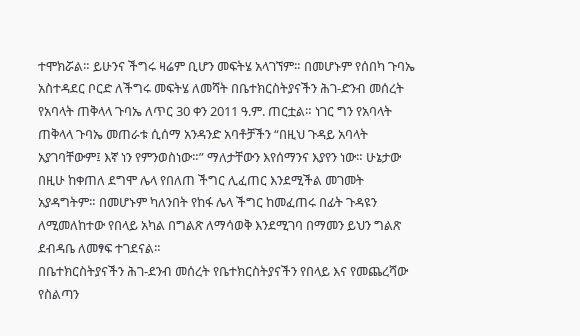ተሞክሯል። ይሁንና ችግሩ ዛሬም ቢሆን መፍትሄ አላገኘም። በመሆኑም የሰበካ ጉባኤ አስተዳደር ቦርድ ለችግሩ መፍትሄ ለመሻት በቤተክርስትያናችን ሕገ-ድንብ መሰረት የአባላት ጠቅላላ ጉባኤ ለጥር 30 ቀን 2011 ዓ.ም. ጠርቷል። ነገር ግን የአባላት ጠቅላላ ጉባኤ መጠራቱ ሲሰማ አንዳንድ አባቶቻችን “በዚህ ጉዳይ አባላት አያገባቸውም፤ እኛ ነን የምንወስነው።” ማለታቸውን እየሰማንና እያየን ነው። ሁኔታው በዚሁ ከቀጠለ ደግሞ ሌላ የበለጠ ችግር ሊፈጠር እንደሚችል መገመት አያዳግትም። በመሆኑም ካለንበት የከፋ ሌላ ችግር ከመፈጠሩ በፊት ጉዳዩን ለሚመለከተው የበላይ አካል በግልጽ ለማሳወቅ እንደሚገባ በማመን ይህን ግልጽ ደብዳቤ ለመፃፍ ተገደናል።
በቤተክርስትያናችን ሕገ-ደንብ መሰረት የቤተክርስትያናችን የበላይ እና የመጨረሻው የስልጣን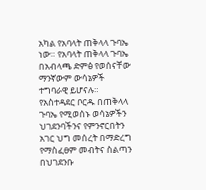አካል የአባላት ጠቅላላ ጉባኤ ነው። የአባላት ጠቅላላ ጉባኤ በአብላጫ ድምፅ የወሰናቸው ማንኛውም ውሳኔዎች ተግባራዊ ይሆናሉ። የአስተዳደር ቦርዱ በጠቅላላ ጉባኤ የሚወሰኑ ወሳኔዎችን ህገደንባችንና የምንኖርበትን አገር ህግ መሰረት በማድረግ የማስፈፀም መብትና ስልጣን በህገደንቡ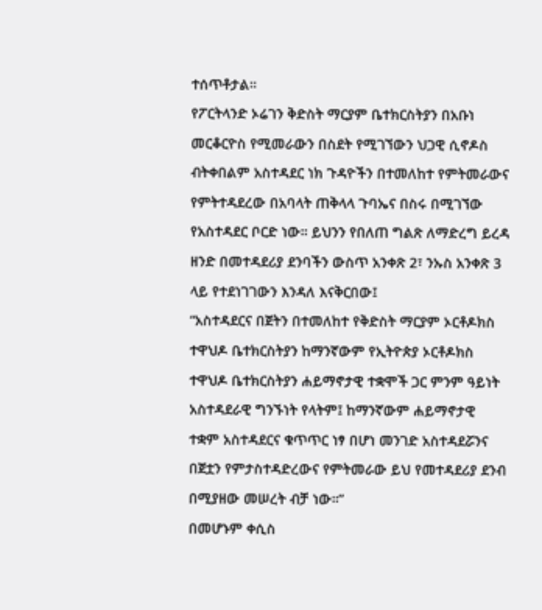ተሰጥቶታል።
የፖርትላንድ ኦሬገን ቅድስት ማርያም ቤተክርስትያን በአቡነ መርቆርዮስ የሚመራውን በስደት የሚገኘውን ህጋዊ ሲኖዶስ ብትቀበልም አስተዳደር ነክ ጉዳዮችን በተመለከተ የምትመራውና የምትተዳደረው በአባላት ጠቅላላ ጉባኤና በስሩ በሚገኘው የአስተዳደር ቦርድ ነው። ይህንን የበለጠ ግልጽ ለማድረግ ይረዳ ዘንድ በመተዳደሪያ ደንባችን ውስጥ አንቀጽ 2፣ ንኡስ አንቀጽ 3 ላይ የተደነገገውን እንዳለ እናቅርበው፤
“አስተዳደርና በጀትን በተመለከተ የቅድስት ማርያም ኦርቶዶክስ ተዋህዶ ቤተክርስትያን ከማንኛውም የኢትዮጵያ ኦርቶዶክስ ተዋህዶ ቤተክርስትያን ሐይማኖታዊ ተቋሞች ጋር ምንም ዓይነት አስተዳደራዊ ግንኙነት የላትም፤ ከማንኛውም ሐይማኖታዊ ተቋም አስተዳደርና ቁጥጥር ነፃ በሆነ መንገድ አስተዳደሯንና በጀቷን የምታስተዳድረውና የምትመራው ይህ የመተዳደሪያ ደንብ በሚያዘው መሠረት ብቻ ነው።”
በመሆኑም ቀሲስ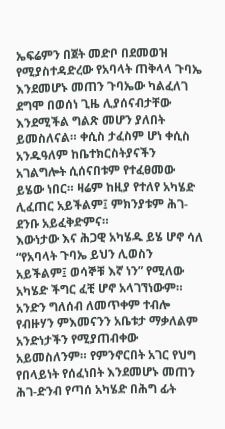ኤፍሬምን በጀት መድቦ በደመወዝ የሚያስተዳድረው የአባላት ጠቅላላ ጉባኤ እንደመሆኑ መጠን ጉባኤው ካልፈለገ ደግሞ በወሰነ ጊዜ ሊያሰናብታቸው እንደሚችል ግልጽ መሆን ያለበት ይመስለናል። ቀሲስ ታፈስም ሆነ ቀሲስ አንዱዓለም ከቤተክርስትያናችን አገልግሎት ሲሰናበቱም የተፈፀመው ይሄው ነበር። ዛሬም ከዚያ የተለየ አካሄድ ሊፈጠር አይችልም፤ ምክንያቱም ሕገ-ደንቡ አይፈቅድምና።
እውነታው እና ሕጋዊ አካሄዱ ይሄ ሆኖ ሳለ “የአባላት ጉባኤ ይህን ሊወስን አይችልም፤ ወሳኞቹ እኛ ነን” የሚለው አካሄድ ችግር ፈቺ ሆኖ አላገኘነውም። አንድን ግለሰብ ለመጥቀም ተብሎ የብዙሃን ምእመናንን አቤቱታ ማቃለልም አንድነታችን የሚያጠብቀው አይመስለንም። የምንኖርበት አገር የህግ የበላይነት የሰፈነበት እንደመሆኑ መጠን ሕገ-ድንብ የጣሰ አካሄድ በሕግ ፊት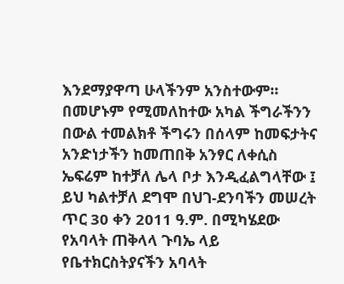እንደማያዋጣ ሁላችንም አንስተውም። በመሆኑም የሚመለከተው አካል ችግራችንን በውል ተመልክቶ ችግሩን በሰላም ከመፍታትና አንድነታችን ከመጠበቅ አንፃር ለቀሲስ ኤፍሬም ከተቻለ ሌላ ቦታ እንዲፈልግላቸው ፤ ይህ ካልተቻለ ደግሞ በህገ-ደንባችን መሠረት ጥር 30 ቀን 2011 ዓ.ም. በሚካሄደው የአባላት ጠቅላላ ጉባኤ ላይ የቤተክርስትያናችን አባላት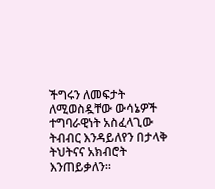ችግሩን ለመፍታት ለሚወስዷቸው ውሳኔዎች ተግባራዊነት አስፈላጊው ትብብር እንዳይለየን በታላቅ ትህትናና አክብሮት እንጠይቃለን።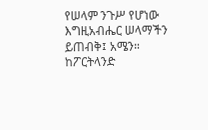የሠላም ንጉሥ የሆነው እግዚአብሔር ሠላማችን ይጠብቅ፤ አሜን።
ከፖርትላንድ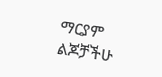ማርያም ልጆቻችሁ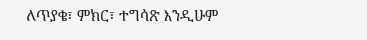ለጥያቄ፣ ምክር፣ ተግሳጽ እንዲሁም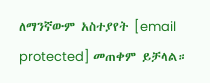ለማንኛውም አስተያየት [email protected] መጠቀም ይቻላል።